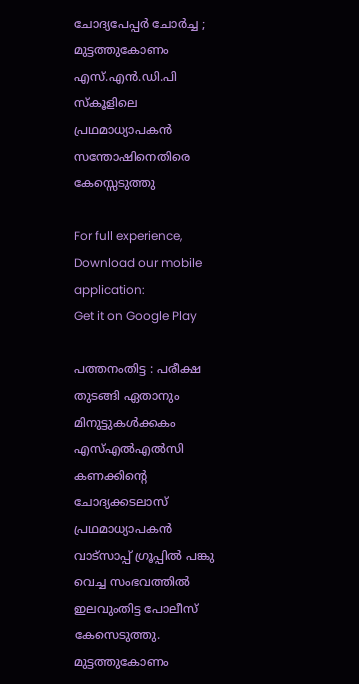ചോദ്യപേപ്പര്‍ ചോര്‍ച്ച ; മുട്ടത്തുകോണം എസ്‌.എന്‍.ഡി.പി സ്കൂളിലെ പ്രഥമാധ്യാപകന്‍ സന്തോഷിനെതിരെ കേസ്സെടുത്തു

For full experience, Download our mobile application:
Get it on Google Play

പത്തനംതിട്ട : പരീക്ഷ തുടങ്ങി ഏതാനും മിനുട്ടുകള്‍ക്കകം എസ്‌എല്‍എല്‍സി കണക്കിന്റെ ചോദ്യക്കടലാസ് പ്രഥമാധ്യാപകന്‍ വാട്സാപ്പ് ഗ്രൂപ്പില്‍ പങ്കു വെച്ച സംഭവത്തില്‍ ഇലവുംതിട്ട പോലീസ് കേസെടുത്തു. മുട്ടത്തുകോണം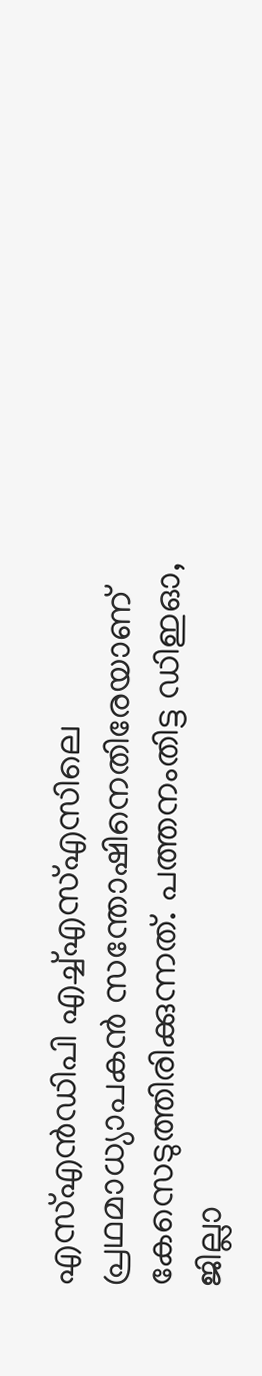എസ്‌എന്‍ഡിപി എച്ച്‌എസ്‌എസിലെ പ്രഥമാധ്യാപകന്‍ സന്തോഷിനെതിരേയാണ് കേസെടുത്തിരിക്കുന്നത്. പത്തനംതിട്ട ഡിഇഓ, ജില്ലാ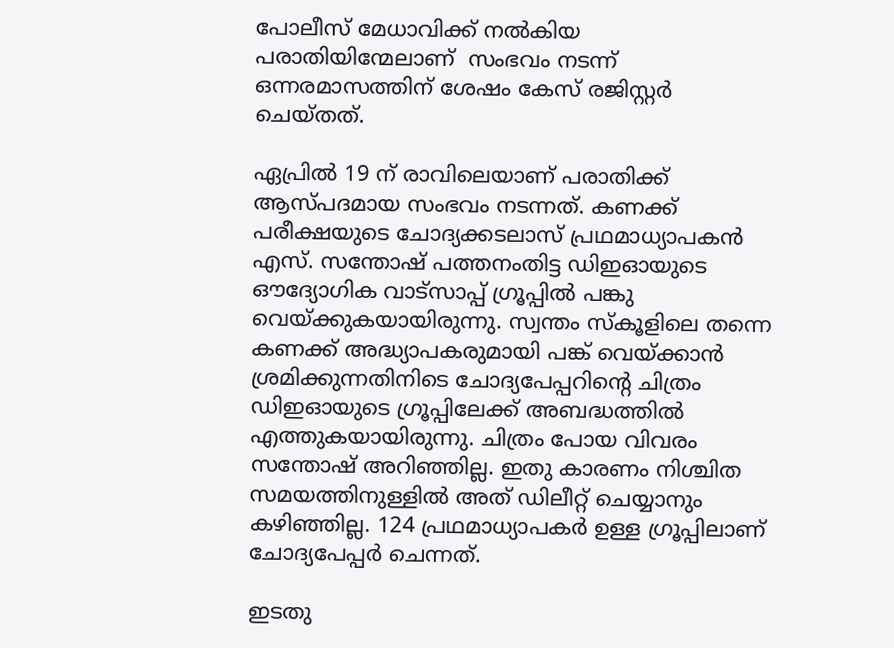പോലീസ് മേധാവിക്ക് നല്‍കിയ പരാതിയിന്മേലാണ്  സംഭവം നടന്ന് ഒന്നരമാസത്തിന് ശേഷം കേസ് രജിസ്റ്റര്‍ ചെയ്തത്.

ഏപ്രില്‍ 19 ന് രാവിലെയാണ് പരാതിക്ക് ആസ്പദമായ സംഭവം നടന്നത്. കണക്ക് പരീക്ഷയുടെ ചോദ്യക്കടലാസ് പ്രഥമാധ്യാപകന്‍ എസ്. സന്തോഷ് പത്തനംതിട്ട ഡിഇഓയുടെ ഔദ്യോഗിക വാട്സാപ്പ് ഗ്രൂപ്പില്‍ പങ്കു വെയ്ക്കുകയായിരുന്നു. സ്വന്തം സ്‌കൂളിലെ തന്നെ കണക്ക് അദ്ധ്യാപകരുമായി പങ്ക് വെയ്ക്കാന്‍ ശ്രമിക്കുന്നതിനിടെ ചോദ്യപേപ്പറിന്റെ ചിത്രം ഡിഇഓയുടെ ഗ്രൂപ്പിലേക്ക് അബദ്ധത്തില്‍ എത്തുകയായിരുന്നു. ചിത്രം പോയ വിവരം സന്തോഷ് അറിഞ്ഞില്ല. ഇതു കാരണം നിശ്ചിത സമയത്തിനുള്ളില്‍ അത് ഡിലീറ്റ് ചെയ്യാനും കഴിഞ്ഞില്ല. 124 പ്രഥമാധ്യാപകര്‍ ഉള്ള ഗ്രൂപ്പിലാണ് ചോദ്യപേപ്പര്‍ ചെന്നത്.

ഇടതു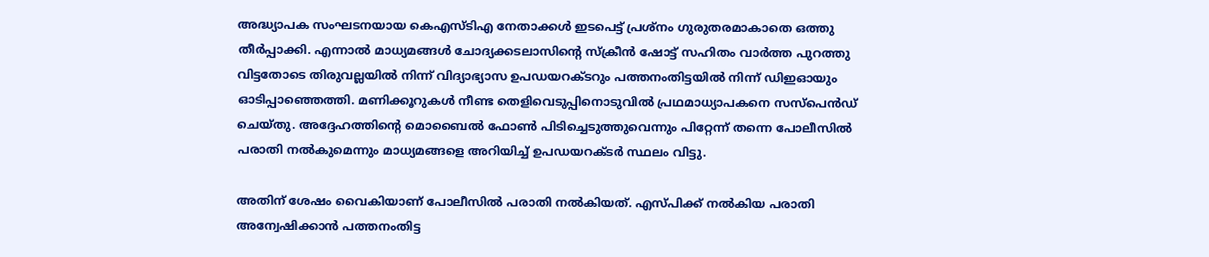അദ്ധ്യാപക സംഘടനയായ കെഎസ്ടിഎ നേതാക്കള്‍ ഇടപെട്ട് പ്രശ്നം ഗുരുതരമാകാതെ ഒത്തു തീര്‍പ്പാക്കി. എന്നാല്‍ മാധ്യമങ്ങള്‍ ചോദ്യക്കടലാസിന്റെ സ്‌ക്രീന്‍ ഷോട്ട് സഹിതം വാര്‍ത്ത പുറത്തു വിട്ടതോടെ തിരുവല്ലയില്‍ നിന്ന് വിദ്യാഭ്യാസ ഉപഡയറക്ടറും പത്തനംതിട്ടയില്‍ നിന്ന് ഡിഇഓയും ഓടിപ്പാഞ്ഞെത്തി. മണിക്കൂറുകള്‍ നീണ്ട തെളിവെടുപ്പിനൊടുവില്‍ പ്രഥമാധ്യാപകനെ സസ്പെന്‍ഡ് ചെയ്തു. അദ്ദേഹത്തിന്റെ മൊബൈല്‍ ഫോണ്‍ പിടിച്ചെടുത്തുവെന്നും പിറ്റേന്ന് തന്നെ പോലീസില്‍ പരാതി നല്‍കുമെന്നും മാധ്യമങ്ങളെ അറിയിച്ച്‌ ഉപഡയറക്ടര്‍ സ്ഥലം വിട്ടു.

അതിന് ശേഷം വൈകിയാണ് പോലീസില്‍ പരാതി നല്‍കിയത്. എസ്‌പിക്ക് നല്‍കിയ പരാതി അന്വേഷിക്കാന്‍ പത്തനംതിട്ട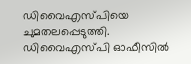ഡിവൈഎസ്‌പിയെ ചുമതലപ്പെടുത്തി. ഡിവൈഎസ്‌പി ഓഫീസില്‍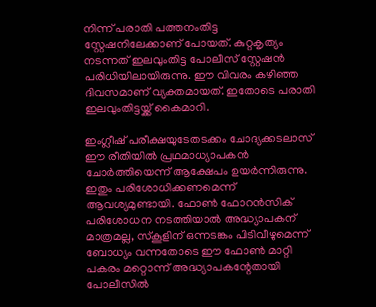നിന്ന് പരാതി പത്തനംതിട്ട സ്റ്റേഷനിലേക്കാണ് പോയത്. കുറ്റകൃത്യം നടന്നത് ഇലവുംതിട്ട പോലീസ് സ്റ്റേഷന്‍ പരിധിയിലായിരുന്നു. ഈ വിവരം കഴിഞ്ഞ ദിവസമാണ് വ്യക്തമായത്. ഇതോടെ പരാതി ഇലവുംതിട്ടയ്ക്ക് കൈമാറി.

ഇംഗ്ലീഷ് പരീക്ഷയുടേതടക്കം ചോദ്യക്കടലാസ് ഈ രീതിയില്‍ പ്രഥമാധ്യാപകന്‍ ചോര്‍ത്തിയെന്ന് ആക്ഷേപം ഉയര്‍ന്നിരുന്നു. ഇതും പരിശോധിക്കണമെന്ന് ആവശ്യമുണ്ടായി. ഫോണ്‍ ഫോറന്‍സിക് പരിശോധന നടത്തിയാല്‍ അദ്ധ്യാപകന് മാത്രമല്ല, സ്‌കൂളിന് ഒന്നടങ്കം പിടിവീഴുമെന്ന് ബോധ്യം വന്നതോടെ ഈ ഫോണ്‍ മാറ്റി പകരം മറ്റൊന്ന് അദ്ധ്യാപകന്റേതായി പോലീസില്‍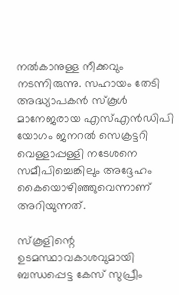നല്‍കാനുള്ള നീക്കവും നടന്നിരുന്നു. സഹായം തേടി അദ്ധ്യാപകന്‍ സ്‌കൂള്‍ മാനേജരായ എസ്‌എന്‍ഡിപി യോഗം ജനറല്‍ സെക്രട്ടറി വെള്ളാപ്പള്ളി നടേശനെ സമീപിച്ചെങ്കിലും അദ്ദേഹം കൈയൊഴിഞ്ഞുവെന്നാണ് അറിയുന്നത്.

സ്‌കൂളിന്റെ ഉടമസ്ഥാവകാശവുമായി ബന്ധപ്പെട്ട കേസ് സുപ്രീം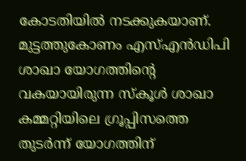കോടതിയില്‍ നടക്കുകയാണ്. മുട്ടത്തുകോണം എസ്‌എന്‍ഡിപി ശാഖാ യോഗത്തിന്റെ വകയായിരുന്ന സ്‌കൂള്‍ ശാഖാ കമ്മറ്റിയിലെ ഗ്രൂപ്പിസത്തെ തുടര്‍ന്ന് യോഗത്തിന്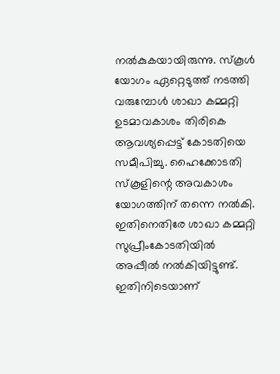നല്‍കുകയായിരുന്നു. സ്‌കൂള്‍ യോഗം ഏറ്റെടുത്ത് നടത്തി വരുമ്പോള്‍ ശാഖാ കമ്മറ്റി ഉടമാവകാശം തിരികെ ആവശ്യപ്പെട്ട് കോടതിയെ സമീപിച്ചു. ഹൈക്കോടതി സ്‌കൂളിന്റെ അവകാശം യോഗത്തിന് തന്നെ നല്‍കി. ഇതിനെതിരേ ശാഖാ കമ്മറ്റി സുപ്രീംകോടതിയില്‍ അപ്പീല്‍ നല്‍കിയിട്ടുണ്ട്. ഇതിനിടെയാണ്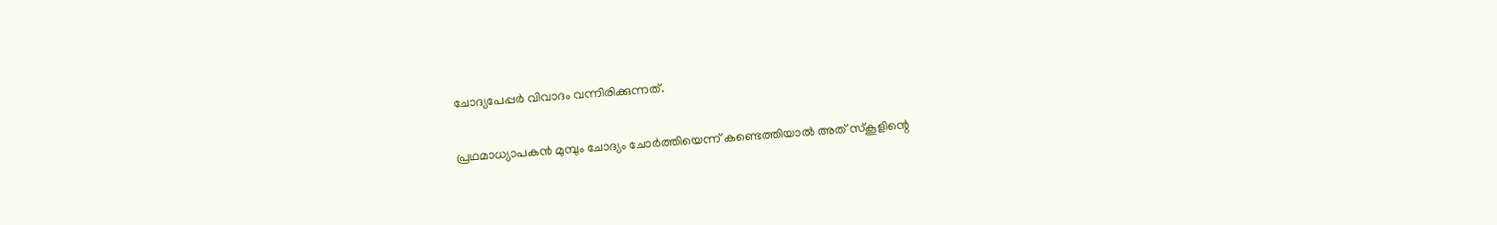ചോദ്യപേപ്പര്‍ വിവാദം വന്നിരിക്കുന്നത്.

പ്രഥമാധ്യാപകന്‍ മുമ്പും ചോദ്യം ചോര്‍ത്തിയെന്ന് കണ്ടെത്തിയാല്‍ അത് സ്‌കൂളിന്റെ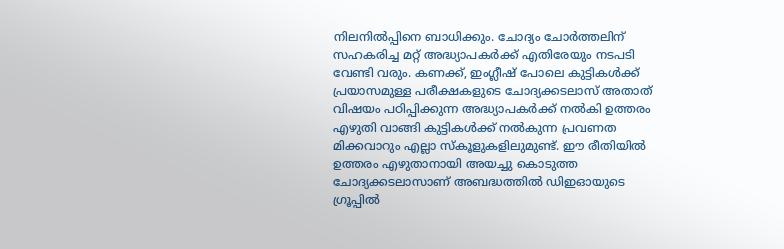നിലനില്‍പ്പിനെ ബാധിക്കും. ചോദ്യം ചോര്‍ത്തലിന് സഹകരിച്ച മറ്റ് അദ്ധ്യാപകര്‍ക്ക് എതിരേയും നടപടി വേണ്ടി വരും. കണക്ക്, ഇംഗ്ലീഷ് പോലെ കുട്ടികള്‍ക്ക് പ്രയാസമുള്ള പരീക്ഷകളുടെ ചോദ്യക്കടലാസ് അതാത് വിഷയം പഠിപ്പിക്കുന്ന അദ്ധ്യാപകര്‍ക്ക് നല്‍കി ഉത്തരം എഴുതി വാങ്ങി കുട്ടികള്‍ക്ക് നല്‍കുന്ന പ്രവണത മിക്കവാറും എല്ലാ സ്‌കൂളുകളിലുമുണ്ട്. ഈ രീതിയില്‍ ഉത്തരം എഴുതാനായി അയച്ചു കൊടുത്ത ചോദ്യക്കടലാസാണ് അബദ്ധത്തില്‍ ഡിഇഓയുടെ ഗ്രൂപ്പില്‍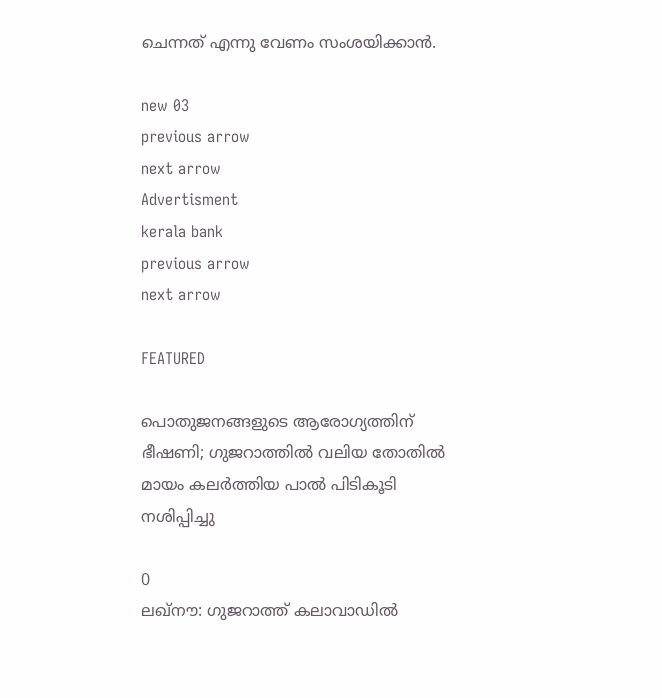ചെന്നത് എന്നു വേണം സംശയിക്കാന്‍.

new 03
previous arrow
next arrow
Advertisment
kerala bank
previous arrow
next arrow

FEATURED

പൊതുജനങ്ങളുടെ ആരോഗ്യത്തിന് ഭീഷണി; ഗുജറാത്തിൽ വലിയ തോതിൽ മായം കലർത്തിയ പാൽ പിടികൂടി നശിപ്പിച്ചു

0
ലഖ്‌നൗ: ഗുജറാത്ത് കലാവാഡില്‍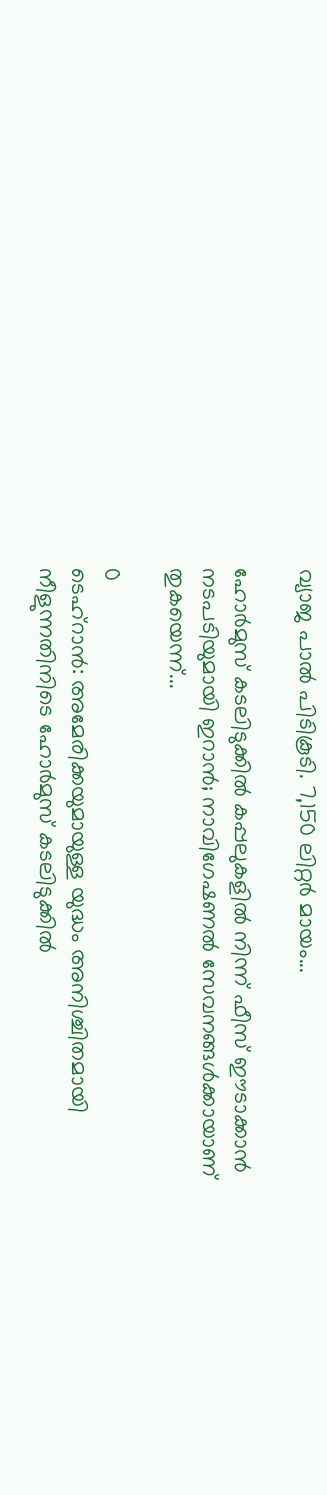വ്യാജ പാല്‍ പിടികൂടി. 7,150 ലിറ്റര്‍ മായം...

ഹോർമുസ് കടലിടുക്കിൽ കപ്പലുകളിൽ നിന്ന് ഫീസ് ഈടാക്കാൻ നടപടിയുമായി ഇറാൻ; നാവിഗേഷണൽ സേവനങ്ങൾക്കായാണ് തുകയെന്ന്...

0
ടെഹ്റാൻ: അമേരിക്കയുമായുള്ള യുദ്ധം അനിശ്ചിതമായി നീളുന്നതിനിടെ ഹോർമുസ് കടലിടുക്കിൽ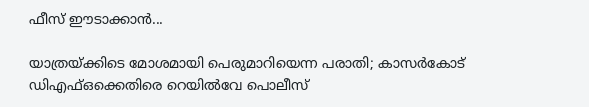ഫീസ് ഈടാക്കാൻ...

യാത്രയ്ക്കിടെ മോശമായി പെരുമാറിയെന്ന പരാതി; കാസർകോട് ഡിഎഫ്ഒക്കെതിരെ റെയിൽവേ പൊലീസ്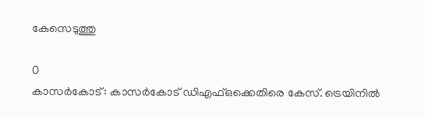കേസെടുത്തു

0
കാസര്‍കോട്: കാസര്‍കോട് ഡിഎഫ്ഒക്കെതിരെ കേസ്. ട്രെയിനില്‍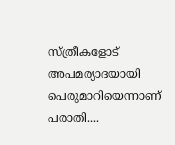സ്ത്രീകളോട് അപമര്യാദയായി പെരുമാറിയെന്നാണ് പരാതി....